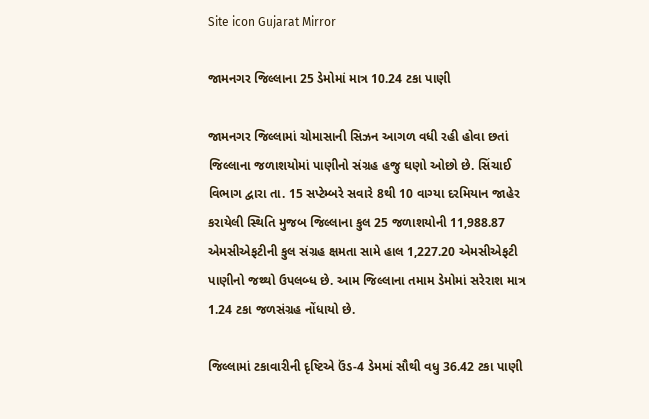Site icon Gujarat Mirror

જામનગર જિલ્લાના 25 ડેમોમાં માત્ર 10.24 ટકા પાણી

જામનગર જિલ્લામાં ચોમાસાની સિઝન આગળ વધી રહી હોવા છતાં જિલ્લાના જળાશયોમાં પાણીનો સંગ્રહ હજુ ઘણો ઓછો છે. સિંચાઈ વિભાગ દ્વારા તા. 15 સપ્ટેમ્બરે સવારે 8થી 10 વાગ્યા દરમિયાન જાહેર કરાયેલી સ્થિતિ મુજબ જિલ્લાના કુલ 25 જળાશયોની 11,988.87 એમસીએફટીની કુલ સંગ્રહ ક્ષમતા સામે હાલ 1,227.20 એમસીએફટી પાણીનો જથ્થો ઉપલબ્ધ છે. આમ જિલ્લાના તમામ ડેમોમાં સરેરાશ માત્ર 1.24 ટકા જળસંગ્રહ નોંધાયો છે.

જિલ્લામાં ટકાવારીની દૃષ્ટિએ ઉંડ-4 ડેમમાં સૌથી વધુ 36.42 ટકા પાણી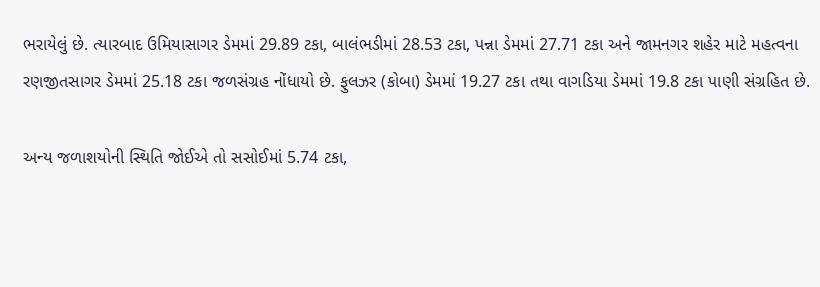ભરાયેલું છે. ત્યારબાદ ઉમિયાસાગર ડેમમાં 29.89 ટકા, બાલંભડીમાં 28.53 ટકા, પન્ના ડેમમાં 27.71 ટકા અને જામનગર શહેર માટે મહત્વના રણજીતસાગર ડેમમાં 25.18 ટકા જળસંગ્રહ નોંધાયો છે. ફુલઝર (કોબા) ડેમમાં 19.27 ટકા તથા વાગડિયા ડેમમાં 19.8 ટકા પાણી સંગ્રહિત છે.

અન્ય જળાશયોની સ્થિતિ જોઈએ તો સસોઈમાં 5.74 ટકા,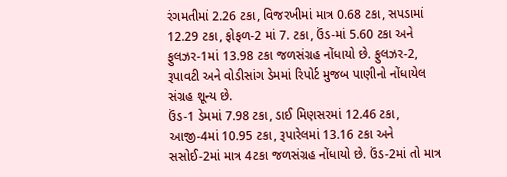રંગમતીમાં 2.26 ટકા, વિજરખીમાં માત્ર 0.68 ટકા, સપડામાં 12.29 ટકા, ફોફળ-2 માં 7. ટકા, ઉંડ-માં 5.60 ટકા અને ફુલઝર-1માં 13.98 ટકા જળસંગ્રહ નોંધાયો છે. ફુલઝર-2, રૂપાવટી અને વોડીસાંગ ડેમમાં રિપોર્ટ મુજબ પાણીનો નોંધાયેલ સંગ્રહ શૂન્ય છે.
ઉંડ-1 ડેમમાં 7.98 ટકા, ડાઈ મિણસરમાં 12.46 ટકા, આજી-4માં 10.95 ટકા, રૂપારેલમાં 13.16 ટકા અને સસોઈ-2માં માત્ર 4ટકા જળસંગ્રહ નોંધાયો છે. ઉંડ-2માં તો માત્ર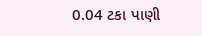0.04 ટકા પાણી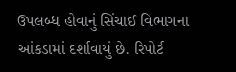ઉપલબ્ધ હોવાનું સિંચાઈ વિભાગના આંકડામાં દર્શાવાયું છે. રિપોર્ટ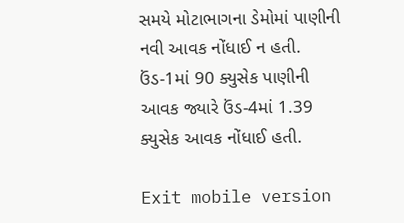સમયે મોટાભાગના ડેમોમાં પાણીની નવી આવક નોંધાઈ ન હતી. ઉંડ-1માં 90 ક્યુસેક પાણીની આવક જ્યારે ઉંડ-4માં 1.39 ક્યુસેક આવક નોંધાઈ હતી.

Exit mobile version